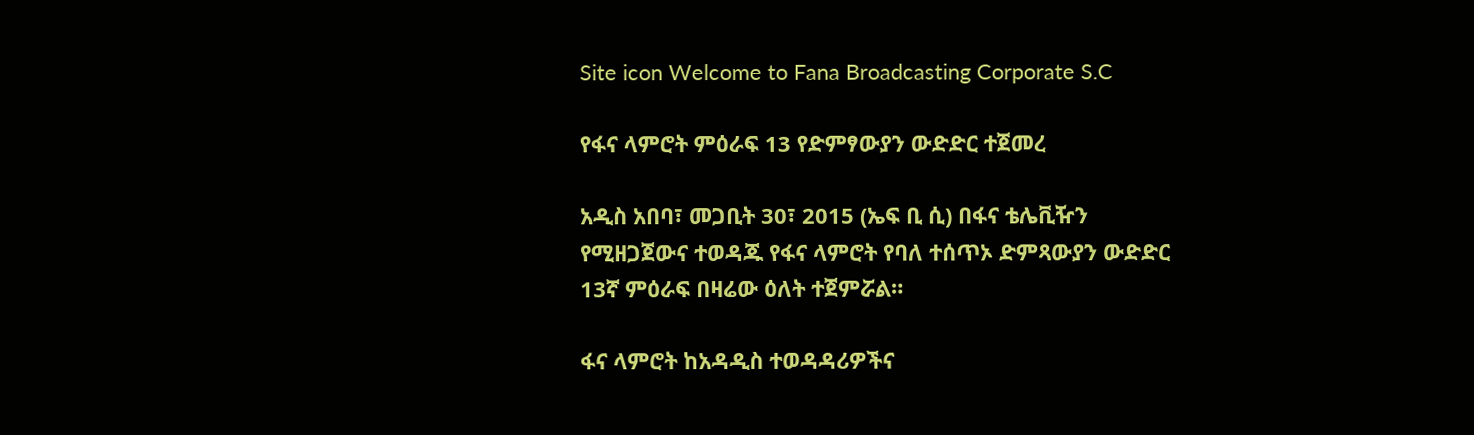Site icon Welcome to Fana Broadcasting Corporate S.C

የፋና ላምሮት ምዕራፍ 13 የድምፃውያን ውድድር ተጀመረ

አዲስ አበባ፣ መጋቢት 30፣ 2015 (ኤፍ ቢ ሲ) በፋና ቴሌቪዥን የሚዘጋጀውና ተወዳጁ የፋና ላምሮት የባለ ተሰጥኦ ድምጻውያን ውድድር 13ኛ ምዕራፍ በዛሬው ዕለት ተጀምሯል።

ፋና ላምሮት ከአዳዲስ ተወዳዳሪዎችና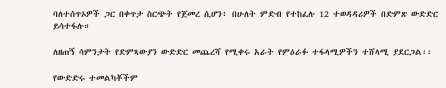ባለተሰጥኦዎች ጋር በቀጥታ ስርጭት የጀመረ ሲሆን፥ በሁለት ምድብ የተከፈሉ 12 ተወዳዳሪዎች በድምጽ ውድድር ይሳተፋሉ።

ለዘጠኝ ሳምንታት የድምጻውያን ውድድር መጨረሻ የሚቀሩ አራት የምዕራፉ ተፋላሚዎችን ተሸላሚ ያደርጋል፡፡

የውድድሩ ተመልካቾችም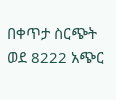በቀጥታ ስርጭት ወደ 8222 አጭር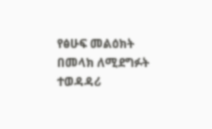የፅሁፍ መልዕክት በመላክ ለሚደግፉት ተወዳዳሪ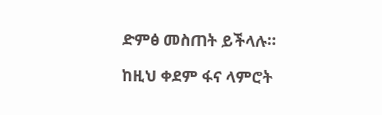ድምፅ መስጠት ይችላሉ።

ከዚህ ቀደም ፋና ላምሮት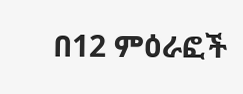በ12 ምዕራፎች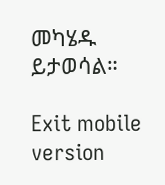መካሄዱ ይታወሳል።

Exit mobile version